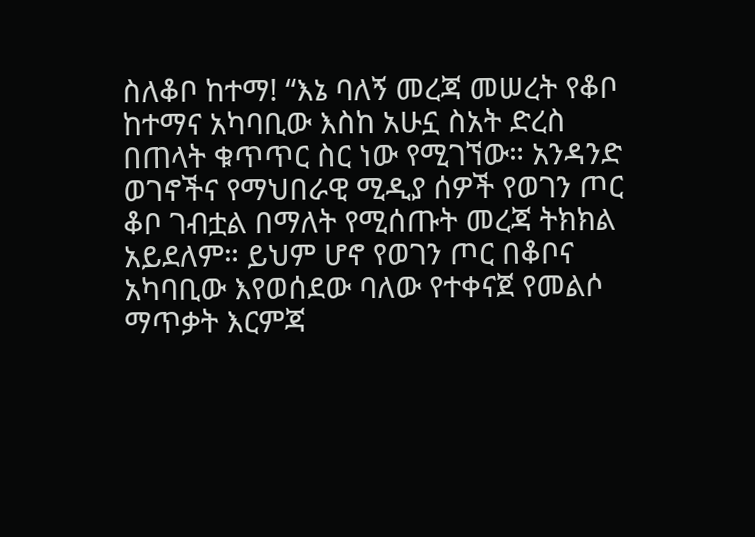ስለቆቦ ከተማ! “እኔ ባለኝ መረጃ መሠረት የቆቦ ከተማና አካባቢው እስከ አሁኗ ስአት ድረስ በጠላት ቁጥጥር ስር ነው የሚገኘው። አንዳንድ ወገኖችና የማህበራዊ ሚዲያ ሰዎች የወገን ጦር ቆቦ ገብቷል በማለት የሚሰጡት መረጃ ትክክል አይደለም። ይህም ሆኖ የወገን ጦር በቆቦና አካባቢው እየወሰደው ባለው የተቀናጀ የመልሶ ማጥቃት እርምጃ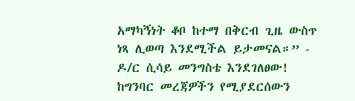አማካኝነት ቆቦ ከተማ በቅርብ ጊዜ ውስጥ ነጻ ሊወጣ እንደሚችል ይታመናል።” - ዶ/ር ሲሳይ መንግስቴ እንደገለፀው! ከግንባር መረጃዎችን የሚያደርሰውን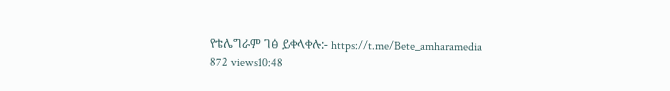የቴሌግራም ገፅ ይቀላቀሉ:- https://t.me/Bete_amharamedia 872 views10:48